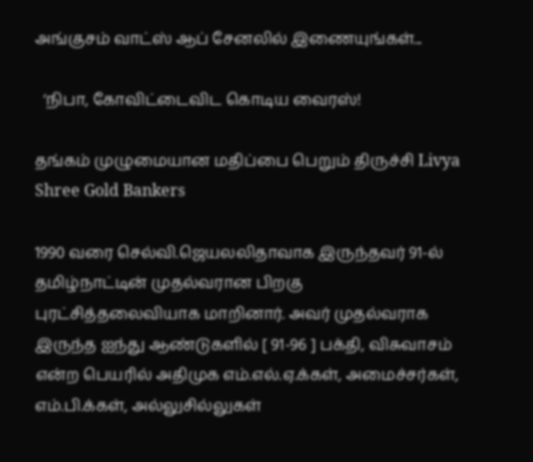அங்குசம் வாட்ஸ் ஆப் சேனலில் இணையுங்கள்...

  ‘நிபா, கோவிட்டைவிட கொடிய வைரஸ்!

தங்கம் முழுமையான மதிப்பை பெறும் திருச்சி Livya Shree Gold Bankers

1990 வரை செல்வி.ஜெயலலிதாவாக இருந்தவர் 91-ல் தமிழ்நாட்டின் முதல்வரான பிறகு புரட்சித்தலைவியாக மாறினார். அவர் முதல்வராக இருந்த ஐந்து ஆண்டுகளில் [ 91-96 ] பக்தி, விசுவாசம் என்ற பெயரில் அதிமுக எம்.எல்.ஏ.க்கள், அமைச்சர்கள், எம்.பி.க்கள், அல்லுசில்லுகள்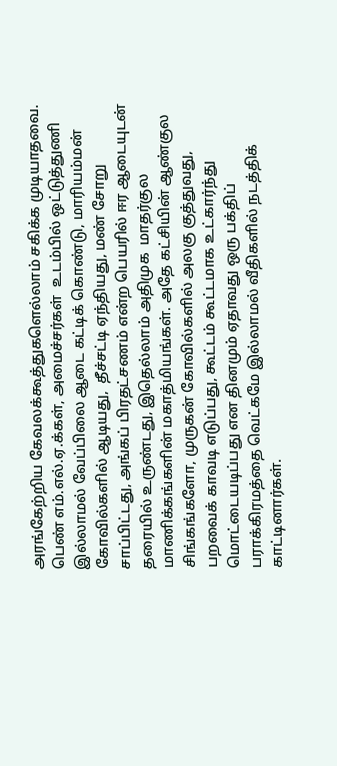அரங்கேற்றிய கேவலக்கூத்துகளெல்லாம் சகிக்க முடியாதவை. பெண் எம்.எல்.ஏ.க்கள், அமைச்சர்கள்  உடம்பில் ஒட்டுத்துணி இல்லாமல் வேப்பிலை ஆடை கட்டிக் கொண்டு, மாரியம்மன் கோவில்களில் ஆடியது,  தீச்சட்டி ஏந்தியது, மண் சோறு சாப்பிட்டது, அங்கப் பிரதட்சணம் என்ற பெயரில் ஈர ஆடையுடன் தரையில் உருண்டது, இதெல்லாம் அதிமுக  மாதர்குல மாணிக்கங்களின் மகாத்மியங்கள். அதே கட்சியின் ஆண்குல சிங்கங்களோ, முருகன் கோவில்களில் அலகு குத்துவது, பறவைக் காவடி எடுப்பது, கூட்டம் கூட்டமாக உட்கார்ந்து மொட்டையடிப்பது என தினமும் ஏதாவது ஒரு பக்திப் பராக்கிரமத்தை வெட்கமே இல்லாமல் வீதிகளில் நடத்திக் காட்டினார்கள்.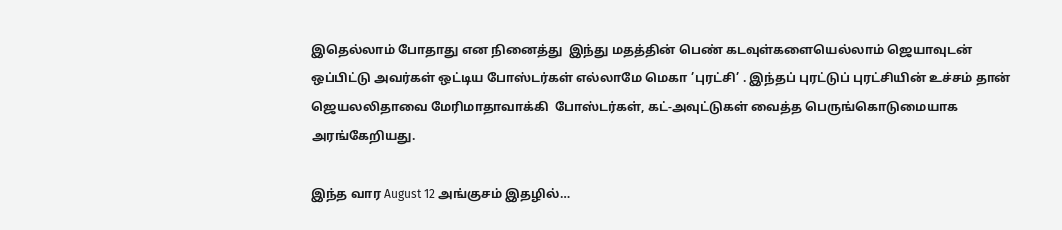இதெல்லாம் போதாது என நினைத்து  இந்து மதத்தின் பெண் கடவுள்களையெல்லாம் ஜெயாவுடன் ஒப்பிட்டு அவர்கள் ஒட்டிய போஸ்டர்கள் எல்லாமே மெகா ’புரட்சி’ . இந்தப் புரட்டுப் புரட்சியின் உச்சம் தான் ஜெயலலிதாவை மேரிமாதாவாக்கி  போஸ்டர்கள், கட்-அவுட்டுகள் வைத்த பெருங்கொடுமையாக அரங்கேறியது.

இந்த வார August 12 அங்குசம் இதழில்…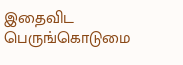இதைவிட பெருங்கொடுமை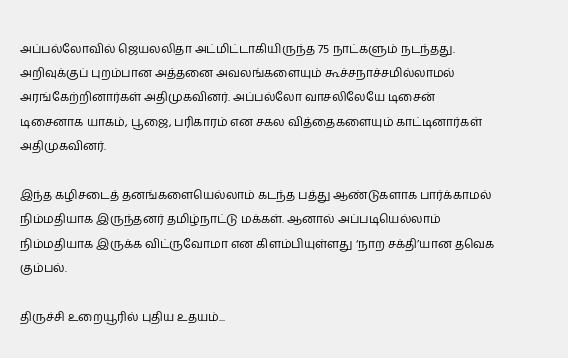அப்பல்லோவில் ஜெயலலிதா அட்மிட்டாகியிருந்த 75 நாட்களும் நடந்தது. அறிவுக்குப் புறம்பான அத்தனை அவலங்களையும் கூச்சநாச்சமில்லாமல் அரங்கேற்றினார்கள் அதிமுகவினர். அப்பல்லோ வாசலிலேயே டிசைன் டிசைனாக யாகம், பூஜை, பரிகாரம் என சகல வித்தைகளையும் காட்டினார்கள் அதிமுகவினர்.

இந்த கழிசடைத் தனங்களையெல்லாம் கடந்த பத்து ஆண்டுகளாக பார்க்காமல் நிம்மதியாக இருந்தனர் தமிழ்நாட்டு மக்கள். ஆனால் அப்படியெல்லாம் நிம்மதியாக இருக்க விட்ருவோமா என கிளம்பியுள்ளது ‘நாற சக்தி’யான தவெக கும்பல்.

திருச்சி உறையூரில் புதிய உதயம்...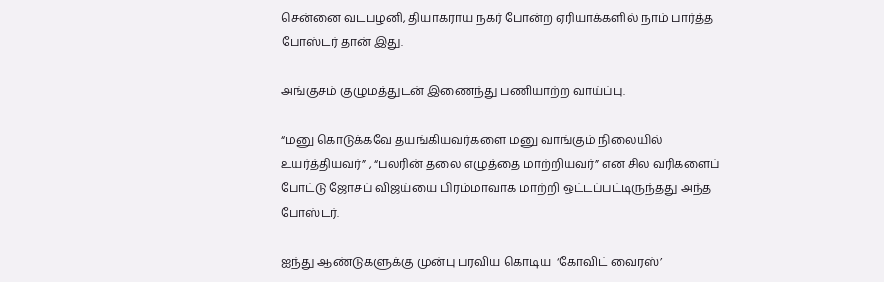சென்னை வடபழனி, தியாகராய நகர் போன்ற ஏரியாக்களில் நாம் பார்த்த போஸ்டர் தான் இது.

அங்குசம் குழுமத்துடன் இணைந்து பணியாற்ற வாய்ப்பு.

“மனு கொடுக்கவே தயங்கியவர்களை மனு வாங்கும் நிலையில் உயர்த்தியவர்” , “பலரின் தலை எழுத்தை மாற்றியவர்” என சில வரிகளைப் போட்டு ஜோசப் விஜய்யை பிரம்மாவாக மாற்றி ஒட்டப்பட்டிருந்தது அந்த  போஸ்டர்.

ஐந்து ஆண்டுகளுக்கு முன்பு பரவிய கொடிய  ‘கோவிட் வைரஸ்’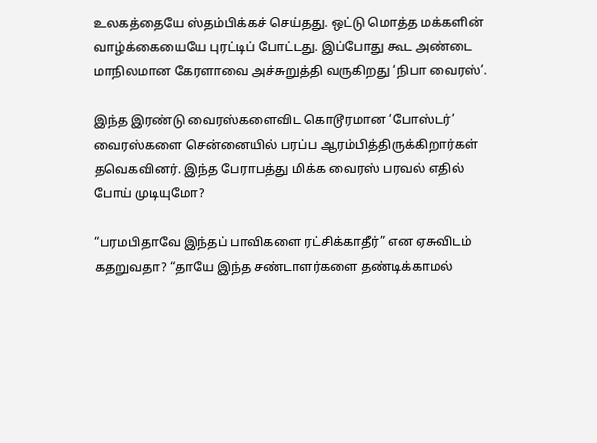உலகத்தையே ஸ்தம்பிக்கச் செய்தது. ஒட்டு மொத்த மக்களின் வாழ்க்கையையே புரட்டிப் போட்டது. இப்போது கூட அண்டை மாநிலமான கேரளாவை அச்சுறுத்தி வருகிறது ‘நிபா வைரஸ்’.

இந்த இரண்டு வைரஸ்களைவிட கொடூரமான ‘போஸ்டர்’  வைரஸ்களை சென்னையில் பரப்ப ஆரம்பித்திருக்கிறார்கள் தவெகவினர். இந்த பேராபத்து மிக்க வைரஸ் பரவல் எதில் போய் முடியுமோ?

“பரமபிதாவே இந்தப் பாவிகளை ரட்சிக்காதீர்” என ஏசுவிடம் கதறுவதா? “தாயே இந்த சண்டாளர்களை தண்டிக்காமல்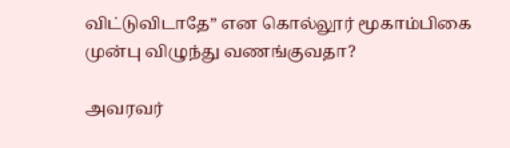விட்டுவிடாதே” என கொல்லூர் மூகாம்பிகை முன்பு விழுந்து வணங்குவதா?

அவரவர்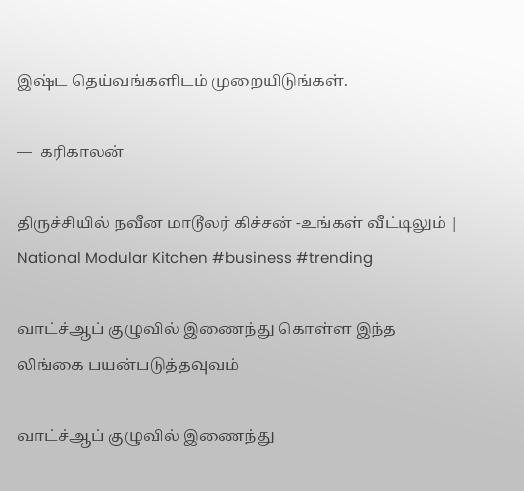இஷ்ட தெய்வங்களிடம் முறையிடுங்கள்.

—  கரிகாலன்

திருச்சியில் நவீன மாடூலர் கிச்சன் -உங்கள் வீட்டிலும் | National Modular Kitchen #business #trending

வாட்ச்ஆப் குழுவில் இணைந்து கொள்ள இந்த லிங்கை பயன்படுத்தவுவம்

வாட்ச்ஆப் குழுவில் இணைந்து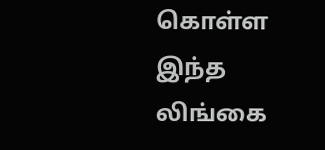கொள்ள இந்த லிங்கை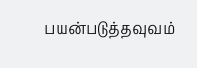பயன்படுத்தவுவம்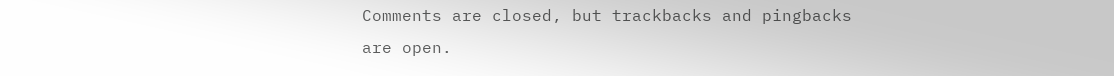Comments are closed, but trackbacks and pingbacks are open.